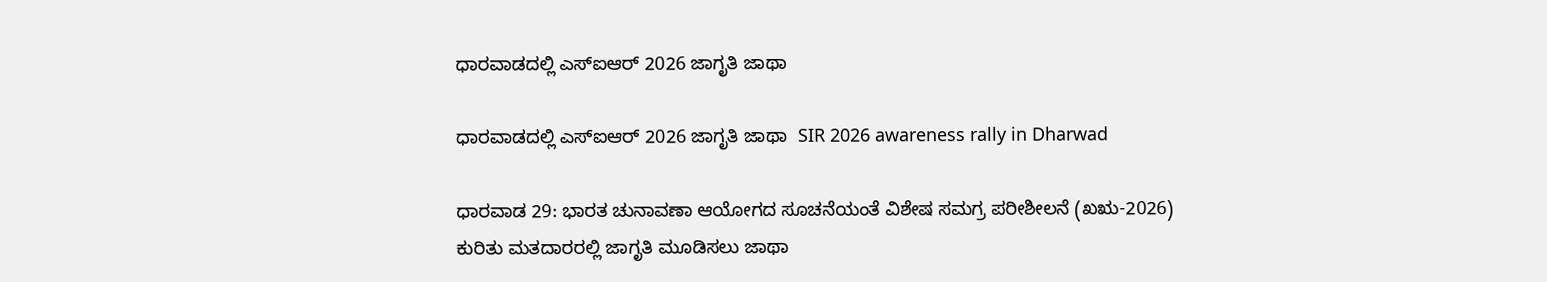ಧಾರವಾಡದಲ್ಲಿ ಎಸ್‌ಐಆರ್ 2026 ಜಾಗೃತಿ ಜಾಥಾ

ಧಾರವಾಡದಲ್ಲಿ ಎಸ್‌ಐಆರ್ 2026 ಜಾಗೃತಿ ಜಾಥಾ  SIR 2026 awareness rally in Dharwad

ಧಾರವಾಡ 29: ಭಾರತ ಚುನಾವಣಾ ಆಯೋಗದ ಸೂಚನೆಯಂತೆ ವಿಶೇಷ ಸಮಗ್ರ ಪರೀಶೀಲನೆ (ಖಋ-2026) ಕುರಿತು ಮತದಾರರಲ್ಲಿ ಜಾಗೃತಿ ಮೂಡಿಸಲು ಜಾಥಾ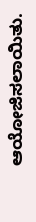ಆಯೋಜಿಸಲಾಯಿತು.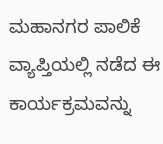ಮಹಾನಗರ ಪಾಲಿಕೆ ವ್ಯಾಪ್ತಿಯಲ್ಲಿ ನಡೆದ ಈ ಕಾರ್ಯಕ್ರಮವನ್ನು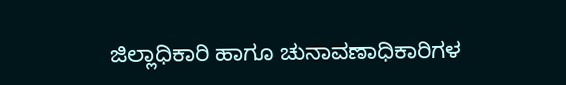ಜಿಲ್ಲಾಧಿಕಾರಿ ಹಾಗೂ ಚುನಾವಣಾಧಿಕಾರಿಗಳ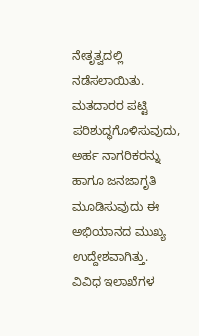ನೇತೃತ್ವದಲ್ಲಿ ನಡೆಸಲಾಯಿತು. ಮತದಾರರ ಪಟ್ಟಿ ಪರಿಶುದ್ಧಗೊಳಿಸುವುದು, ಅರ್ಹ ನಾಗರಿಕರನ್ನು ಹಾಗೂ ಜನಜಾಗೃತಿ ಮೂಡಿಸುವುದು ಈ ಅಭಿಯಾನದ ಮುಖ್ಯ ಉದ್ದೇಶವಾಗಿತ್ತು. ವಿವಿಧ ಇಲಾಖೆಗಳ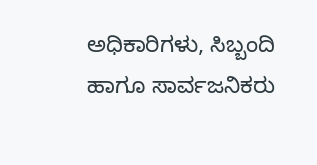ಅಧಿಕಾರಿಗಳು, ಸಿಬ್ಬಂದಿ ಹಾಗೂ ಸಾರ್ವಜನಿಕರು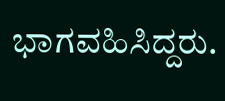ಭಾಗವಹಿಸಿದ್ದರು.